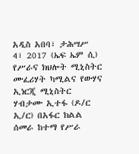አዲስ አበባ፣ ታሕሣሥ 4፣ 2017 (ኤፍ ኤም ሲ) የሥራና ክህሎት ሚኒስትር ሙፈሪሃት ካሚልና የውሃና ኢነርጂ ሚኒስትር ሃብታሙ ኢተፋ (ዶ/ር ኢ/ር) በአፋር ክልል ሰመራ ከተማ የሥራ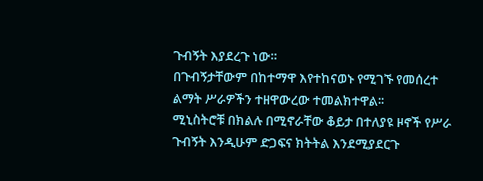ጉብኝት እያደረጉ ነው።
በጉብኝታቸውም በከተማዋ እየተከናወኑ የሚገኙ የመሰረተ ልማት ሥራዎችን ተዘዋውረው ተመልክተዋል፡፡
ሚኒስትሮቹ በክልሉ በሚኖራቸው ቆይታ በተለያዩ ዞኖች የሥራ ጉብኝት እንዲሁም ድጋፍና ክትትል እንደሚያደርጉ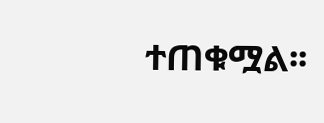ተጠቁሟል፡፡